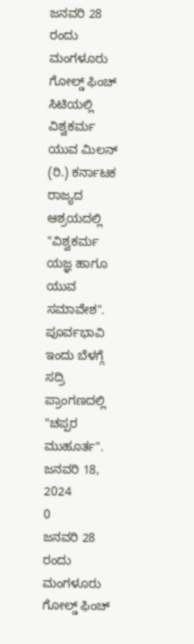ಜನವರಿ 28 ರಂದು ಮಂಗಳೂರು ಗೋಲ್ಡ್ ಫಿಂಚ್ ಸಿಟಿಯಲ್ಲಿ ವಿಶ್ವಕರ್ಮ ಯುವ ಮಿಲನ್ (ರಿ.) ಕರ್ನಾಟಕ ರಾಜ್ಯದ ಆಶ್ರಯದಲ್ಲಿ "ವಿಶ್ವಕರ್ಮ ಯಜ್ಞ ಹಾಗೂ ಯುವ ಸಮಾವೇಶ". ಪೂರ್ವಭಾವಿ ಇಂದು ಬೆಳಗ್ಗೆ ಸದ್ರಿ ಪ್ರಾಂಗಣದಲ್ಲಿ "ಚಪ್ಪರ ಮುಹೂರ್ತ".
ಜನವರಿ 18, 2024
0
ಜನವರಿ 28 ರಂದು ಮಂಗಳೂರು ಗೋಲ್ಡ್ ಫಿಂಚ್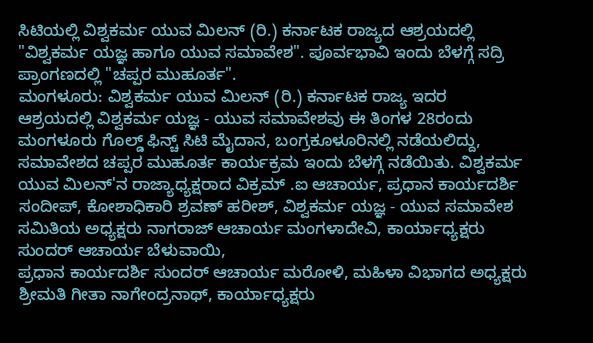ಸಿಟಿಯಲ್ಲಿ ವಿಶ್ವಕರ್ಮ ಯುವ ಮಿಲನ್ (ರಿ.) ಕರ್ನಾಟಕ ರಾಜ್ಯದ ಆಶ್ರಯದಲ್ಲಿ "ವಿಶ್ವಕರ್ಮ ಯಜ್ಞ ಹಾಗೂ ಯುವ ಸಮಾವೇಶ". ಪೂರ್ವಭಾವಿ ಇಂದು ಬೆಳಗ್ಗೆ ಸದ್ರಿ ಪ್ರಾಂಗಣದಲ್ಲಿ "ಚಪ್ಪರ ಮುಹೂರ್ತ".
ಮಂಗಳೂರು: ವಿಶ್ವಕರ್ಮ ಯುವ ಮಿಲನ್ (ರಿ.) ಕರ್ನಾಟಕ ರಾಜ್ಯ ಇದರ
ಆಶ್ರಯದಲ್ಲಿ ವಿಶ್ವಕರ್ಮ ಯಜ್ಞ - ಯುವ ಸಮಾವೇಶವು ಈ ತಿಂಗಳ 28ರಂದು ಮಂಗಳೂರು ಗೊಲ್ಡ್ ಫಿನ್ಚ್ ಸಿಟಿ ಮೈದಾನ, ಬಂಗ್ರಕೂಳೂರಿನಲ್ಲಿ ನಡೆಯಲಿದ್ದು, ಸಮಾವೇಶದ ಚಪ್ಪರ ಮುಹೂರ್ತ ಕಾರ್ಯಕ್ರಮ ಇಂದು ಬೆಳಗ್ಗೆ ನಡೆಯಿತು. ವಿಶ್ವಕರ್ಮ ಯುವ ಮಿಲನ್'ನ ರಾಜ್ಯಾಧ್ಯಕ್ಷರಾದ ವಿಕ್ರಮ್ .ಐ ಆಚಾರ್ಯ, ಪ್ರಧಾನ ಕಾರ್ಯದರ್ಶಿ ಸಂದೀಪ್, ಕೋಶಾಧಿಕಾರಿ ಶ್ರವಣ್ ಹರೀಶ್, ವಿಶ್ವಕರ್ಮ ಯಜ್ಞ - ಯುವ ಸಮಾವೇಶ ಸಮಿತಿಯ ಅಧ್ಯಕ್ಷರು ನಾಗರಾಜ್ ಆಚಾರ್ಯ ಮಂಗಳಾದೇವಿ, ಕಾರ್ಯಾಧ್ಯಕ್ಷರು ಸುಂದರ್ ಆಚಾರ್ಯ ಬೆಳುವಾಯಿ,
ಪ್ರಧಾನ ಕಾರ್ಯದರ್ಶಿ ಸುಂದರ್ ಆಚಾರ್ಯ ಮರೋಳಿ, ಮಹಿಳಾ ವಿಭಾಗದ ಅಧ್ಯಕ್ಷರು ಶ್ರೀಮತಿ ಗೀತಾ ನಾಗೇಂದ್ರನಾಥ್, ಕಾರ್ಯಾಧ್ಯಕ್ಷರು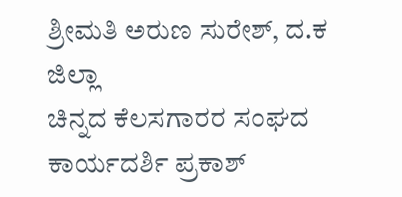ಶ್ರೀಮತಿ ಅರುಣ ಸುರೇಶ್, ದ.ಕ ಜಿಲ್ಲಾ
ಚಿನ್ನದ ಕೆಲಸಗಾರರ ಸಂಘದ ಕಾರ್ಯದರ್ಶಿ ಪ್ರಕಾಶ್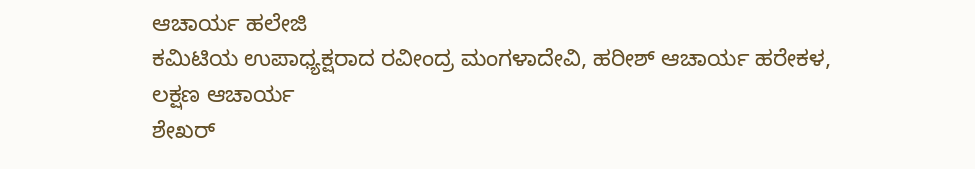ಆಚಾರ್ಯ ಹಲೇಜಿ
ಕಮಿಟಿಯ ಉಪಾಧ್ಯಕ್ಷರಾದ ರವೀಂದ್ರ ಮಂಗಳಾದೇವಿ, ಹರೀಶ್ ಆಚಾರ್ಯ ಹರೇಕಳ,
ಲಕ್ಷಣ ಆಚಾರ್ಯ
ಶೇಖರ್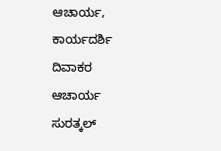ಆಚಾರ್ಯ,
ಕಾರ್ಯದರ್ಶಿ ದಿವಾಕರ ಆಚಾರ್ಯ ಸುರತ್ಕಲ್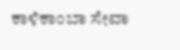ಕಾಳಿಕಾಂಬಾ ಸೇವಾ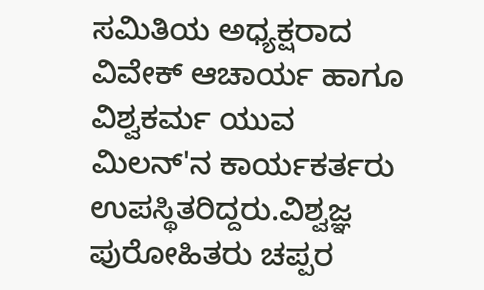ಸಮಿತಿಯ ಅಧ್ಯಕ್ಷರಾದ ವಿವೇಕ್ ಆಚಾರ್ಯ ಹಾಗೂ ವಿಶ್ವಕರ್ಮ ಯುವ ಮಿಲನ್'ನ ಕಾರ್ಯಕರ್ತರು ಉಪಸ್ಥಿತರಿದ್ದರು.ವಿಶ್ವಜ್ಞ ಪುರೋಹಿತರು ಚಪ್ಪರ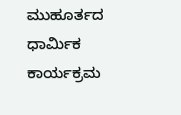ಮುಹೂರ್ತದ ಧಾರ್ಮಿಕ ಕಾರ್ಯಕ್ರಮ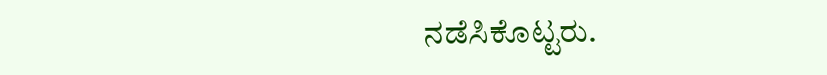ನಡೆಸಿಕೊಟ್ಟರು.